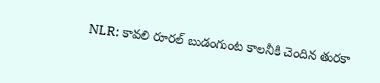NLR: కావలి రూరల్ బుడంగుంట కాలనీకి చెందిన తురకా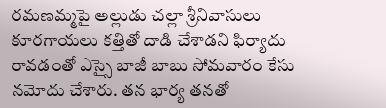రమణమ్మపై అల్లుడు చల్లా శ్రీనివాసులు కూరగాయలు కత్తితో దాడి చేశాడని ఫిర్యాదు రావడంతో ఎస్సై బాజీ బాబు సోమవారం కేసు నమోదు చేశారు. తన భార్య తనతో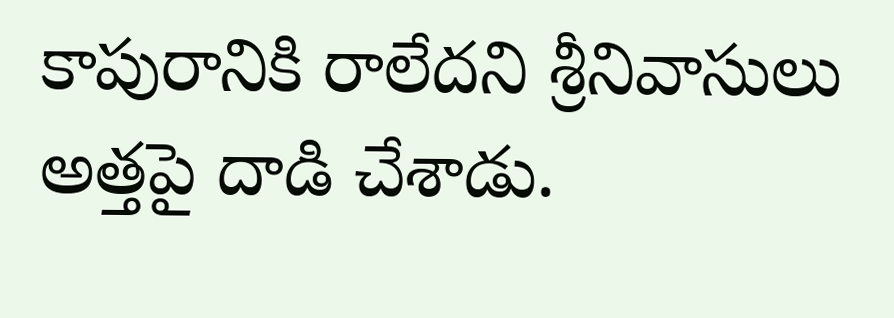కాపురానికి రాలేదని శ్రీనివాసులు అత్తపై దాడి చేశాడు.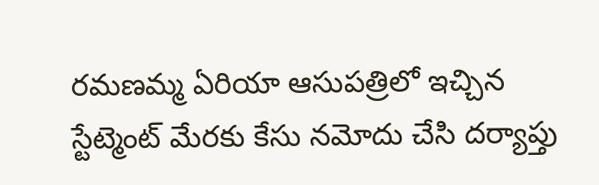రమణమ్మ ఏరియా ఆసుపత్రిలో ఇచ్చిన స్టేట్మెంట్ మేరకు కేసు నమోదు చేసి దర్యాప్తు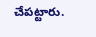చేపట్టారు.